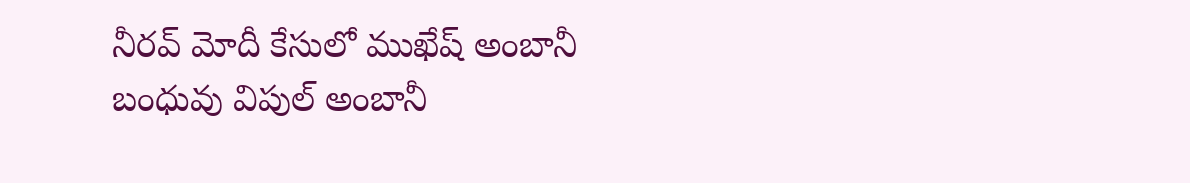నీరవ్ మోదీ కేసులో ముఖేష్ అంబానీ బంధువు విపుల్ అంబానీ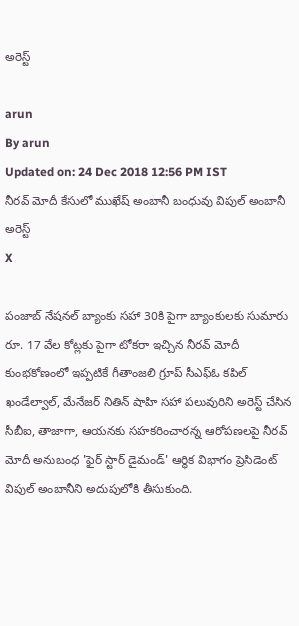అరెస్ట్

arun
By arun
Updated on: 24 Dec 2018 12:56 PM IST
నీరవ్ మోదీ కేసులో ముఖేష్ అంబానీ బంధువు విపుల్ అంబానీ అరెస్ట్
X

పంజాబ్ నేషనల్ బ్యాంకు సహా 30కి పైగా బ్యాంకులకు సుమారు రూ. 17 వేల కోట్లకు పైగా టోకరా ఇచ్చిన నీరవ్ మోదీ కుంభకోణంలో ఇప్పటికే గీతాంజలి గ్రూప్ సీఎఫ్ఓ కపిల్ ఖండేల్వాల్, మేనేజర్ నితిన్ షాహి సహా పలువురిని అరెస్ట్ చేసిన సీబీఐ, తాజాగా, ఆయనకు సహకరించారన్న ఆరోపణలపై నీరవ్ మోదీ అనుబంధ 'ఫైర్ స్టార్ డైమండ్' ఆర్థిక విభాగం ప్రెసిడెంట్ విపుల్ అంబానీని అదుపులోకి తీసుకుంది.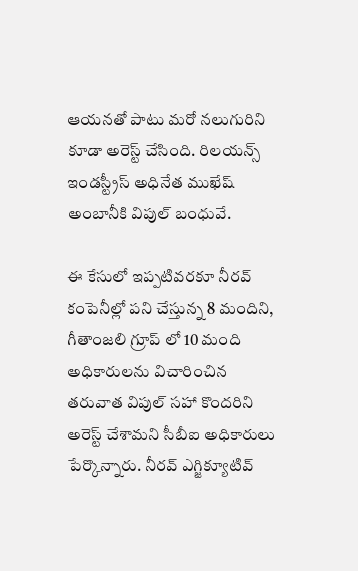ఆయనతో పాటు మరో నలుగురిని కూడా అరెస్ట్ చేసింది. రిలయన్స్ ఇండస్ట్రీస్ అధినేత ముఖేష్ అంబానీకి విపుల్ బంధువే.

ఈ కేసులో ఇప్పటివరకూ నీరవ్ కంపెనీల్లో పని చేస్తున్న 8 మందిని, గీతాంజలి గ్రూప్ లో 10 మంది అధికారులను విచారించిన తరువాత విపుల్ సహా కొందరిని అరెస్ట్ చేశామని సీబీఐ అధికారులు పేర్కొన్నారు. నీరవ్ ఎగ్జిక్యూటివ్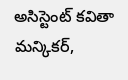అసిస్టెంట్ కవితా మన్కికర్,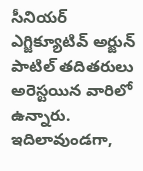సీనియర్ ఎగ్జిక్యూటివ్ అర్జున్ పాటిల్ తదితరులు అరెస్టయిన వారిలో ఉన్నారు. ఇదిలావుండగా,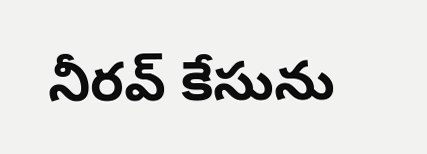నీరవ్ కేసును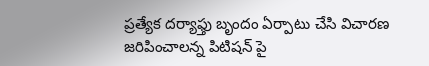ప్రత్యేక దర్యాఫ్తు బృందం ఏర్పాటు చేసి విచారణ జరిపించాలన్న పిటిషన్ పై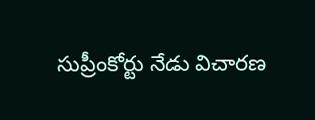సుప్రీంకోర్టు నేడు విచారణ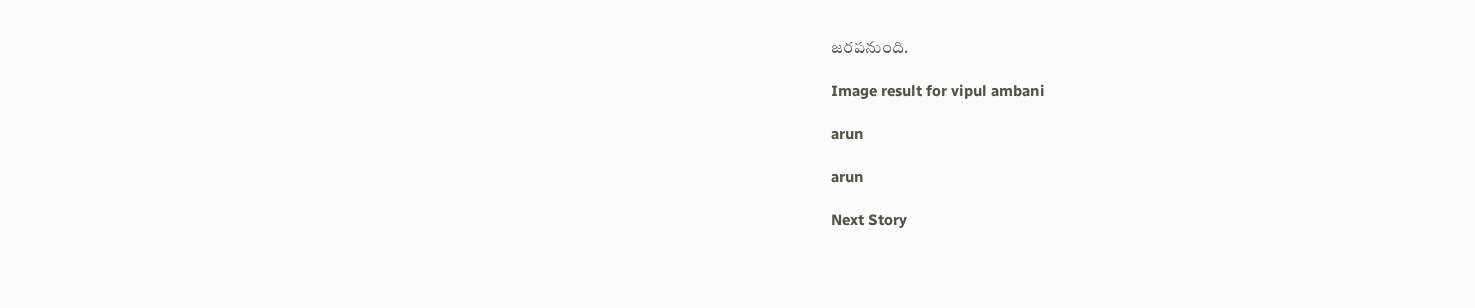జరపనుంది.

Image result for vipul ambani

arun

arun

Next Story